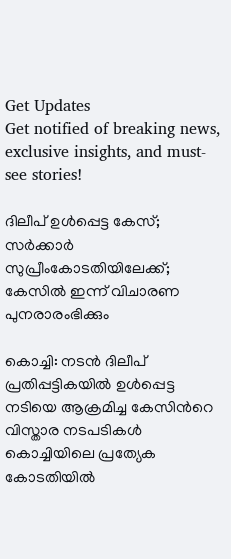Get Updates
Get notified of breaking news, exclusive insights, and must-see stories!

ദിലീപ് ഉള്‍പ്പെട്ട കേസ്; സര്‍ക്കാര്‍ സുപ്രീംകോടതിയിലേക്ക്; കേസില്‍ ഇന്ന് വിചാരണ പുനരാരംഭിക്കും

കൊച്ചി: നടന്‍ ദിലീപ് പ്രതിപ്പട്ടികയില്‍ ഉള്‍പ്പെട്ട നടിയെ ആക്രമിച്ച കേസിന്‍റെ വിസ്താര നടപടികള്‍ കൊച്ചിയിലെ പ്രത്യേക കോടതിയില്‍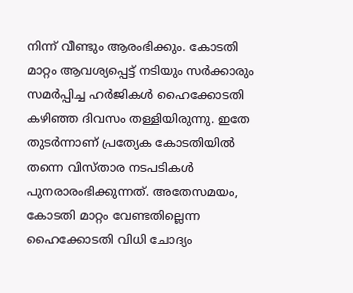നിന്ന് വീണ്ടും ആരംഭിക്കും. കോടതി മാറ്റം ആവശ്യപ്പെട്ട് നടിയും സര്‍ക്കാരും സമര്‍പ്പിച്ച ഹര്‍ജികള്‍ ഹൈക്കോടതി കഴിഞ്ഞ ദിവസം തള്ളിയിരുന്നു. ഇതേ തുടര്‍ന്നാണ് പ്രത്യേക കോടതിയില്‍ തന്നെ വിസ്താര നടപടികള്‍ പുനരാരംഭിക്കുന്നത്. അതേസമയം, കോടതി മാറ്റം വേണ്ടതില്ലെന്ന ഹൈക്കോടതി വിധി ചോദ്യം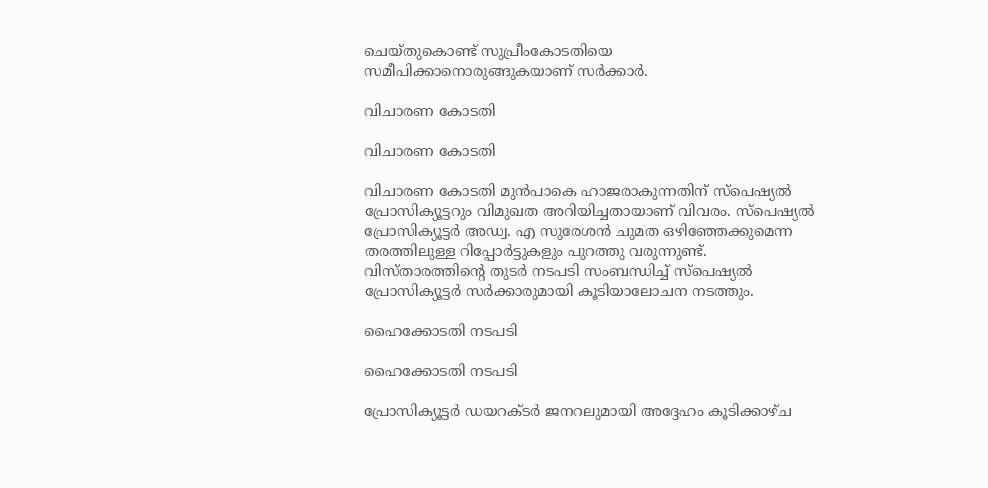ചെയ്തുകൊണ്ട് സുപ്രീംകോടതിയെ സമീപിക്കാനൊരുങ്ങുകയാണ് സര്‍ക്കാര്‍.

വിചാരണ കോടതി

വിചാരണ കോടതി

വിചാരണ കോടതി മുന്‍പാകെ ഹാജരാകുന്നതിന് സ്‌പെഷ്യല്‍ പ്രോസിക്യൂട്ടറും വിമുഖത അറിയിച്ചതായാണ് വിവരം. സ്‌പെഷ്യല്‍ പ്രോസിക്യൂട്ടര്‍ അഡ്വ. എ സുരേശന്‍ ചുമത ഒഴിഞ്ഞേക്കുമെന്ന തരത്തിലുള്ള റിപ്പോര്‍ട്ടുകളും പുറത്തു വരുന്നുണ്ട്. വിസ്താരത്തിന്‍റെ തുടര്‍ നടപടി സംബന്ധിച്ച് സ്പെഷ്യല്‍ പ്രോസിക്യൂട്ടര്‍ സര്‍ക്കാരുമായി കൂടിയാലോചന നടത്തും.

ഹൈക്കോടതി നടപടി

ഹൈക്കോടതി നടപടി

പ്രോസിക്യൂട്ടര്‍ ഡയറക്ടര്‍ ജനറലുമായി അദ്ദേഹം കൂടിക്കാഴ്ച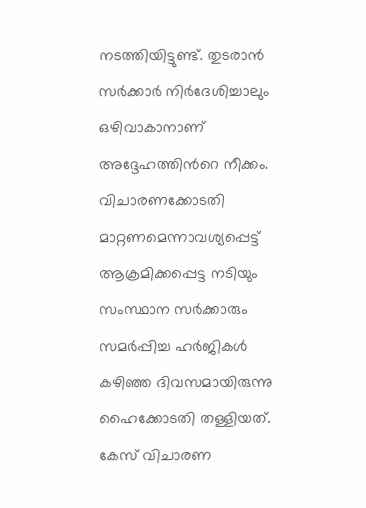നടത്തിയിട്ടുണ്ട്. തുടരാന്‍ സര്‍ക്കാര്‍ നിര്‍ദേശിച്ചാലും ഒഴിവാകാനാണ് അദ്ദേഹത്തിന്‍റെ നീക്കം. വിചാരണക്കോടതി മാറ്റണമെന്നാവശ്യപ്പെട്ട് ആക്രമിക്കപ്പെട്ട നടിയും സംസ്ഥാന സര്‍ക്കാരും സമര്‍പ്പിച്ച ഹര്‍ജികള്‍ കഴിഞ്ഞ ദിവസമായിരുന്നു ഹൈക്കോടതി തള്ളിയത്. കേസ് വിചാരണ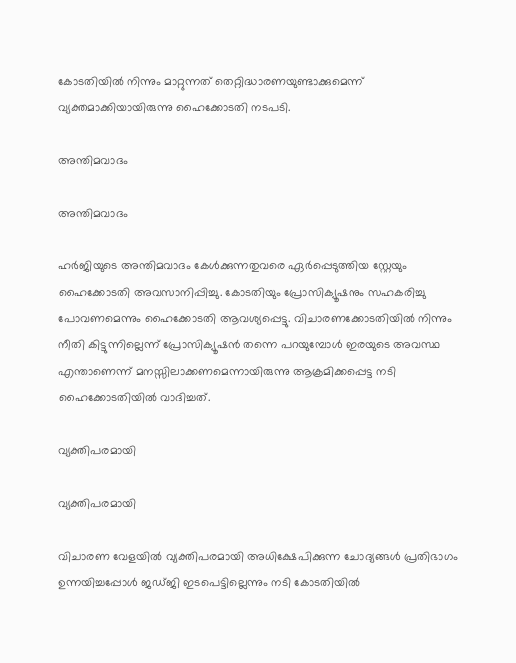കോടതിയില്‍ നിന്നും മാറ്റുന്നത് തെറ്റിദ്ധാരണയുണ്ടാക്കുമെന്ന് വ്യക്തമാക്കിയായിരുന്നു ഹൈക്കോടതി നടപടി.

അന്തിമവാദം

അന്തിമവാദം

ഹര്‍ജിയുടെ അന്തിമവാദം കേള്‍ക്കുന്നതുവരെ ഏര്‍പ്പെടുത്തിയ സ്റ്റേയും ഹൈക്കോടതി അവസാനിപ്പിച്ചു. കോടതിയും പ്രോസിക്യൂഷനും സഹകരിച്ചു പോവണമെന്നും ഹൈക്കോടതി ആവശ്യപ്പെട്ടു. വിചാരണക്കോടതിയില്‍ നിന്നും നീതി കിട്ടുന്നില്ലെന്ന് പ്രോസിക്യൂഷന്‍ തന്നെ പറയുമ്പോള്‍ ഇരയുടെ അവസ്ഥ എന്താണെന്ന് മനസ്സിലാക്കണമെന്നായിരുന്നു ആക്രമിക്കപ്പെട്ട നടി ഹൈക്കോടതിയില്‍ വാദിച്ചത്.

വ്യക്തിപരമായി

വ്യക്തിപരമായി

വിചാരണ വേളയില്‍ വ്യക്തിപരമായി അധിക്ഷേപിക്കുന്ന ചോദ്യങ്ങള്‍ പ്രതിഭാഗം ഉന്നയിച്ചപ്പോള്‍ ജഡ്ജി ഇടപെട്ടില്ലെന്നും നടി കോടതിയില്‍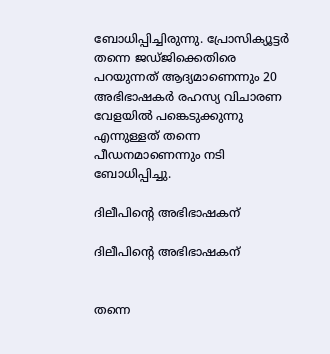ബോധിപ്പിച്ചിരുന്നു. പ്രോസിക്യൂട്ടര്‍ തന്നെ ജഡ്ജിക്കെതിരെ പറയുന്നത് ആദ്യമാണെന്നും 20 അഭിഭാഷകര്‍ രഹസ്യ വിചാരണ വേളയില്‍ പങ്കെടുക്കുന്നു എന്നുള്ളത് തന്നെ പീഡനമാണെന്നും നടി ബോധിപ്പിച്ചു.

ദിലീപിന്‍റെ അഭിഭാഷകന്

ദിലീപിന്‍റെ അഭിഭാഷകന്


തന്നെ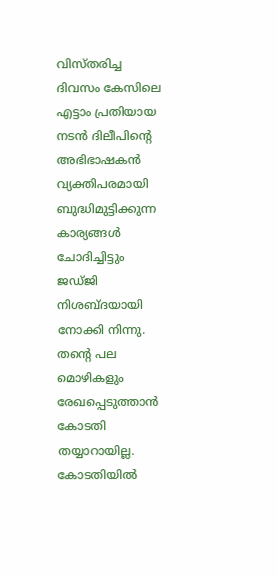വിസ്തരിച്ച ദിവസം കേസിലെ എട്ടാം പ്രതിയായ നടന്‍ ദിലീപിന്‍റെ അഭിഭാഷകന്‍ വ്യക്തിപരമായി ബുദ്ധിമുട്ടിക്കുന്ന കാര്യങ്ങള്‍ ചോദിച്ചിട്ടും ജഡ്ജി നിശബ്ദയായി നോക്കി നിന്നു. തന്‍റെ പല മൊഴികളും രേഖപ്പെടുത്താന്‍ കോടതി തയ്യാറായില്ല. കോടതിയില്‍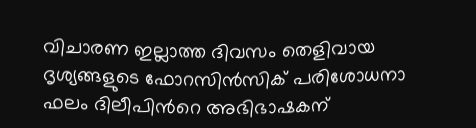വിചാരണ ഇല്ലാത്ത ദിവസം തെളിവായ ദൃശ്യങ്ങളുടെ ഫോറസിന്‍സിക് പരിശോധനാ ഫലം ദിലീപിന്‍റെ അഭിഭാഷകന്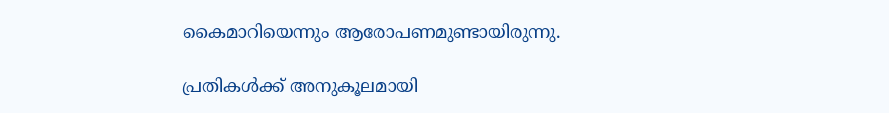കൈമാറിയെന്നും ആരോപണമുണ്ടായിരുന്നു.

പ്രതികള്‍ക്ക് അനുകൂലമായി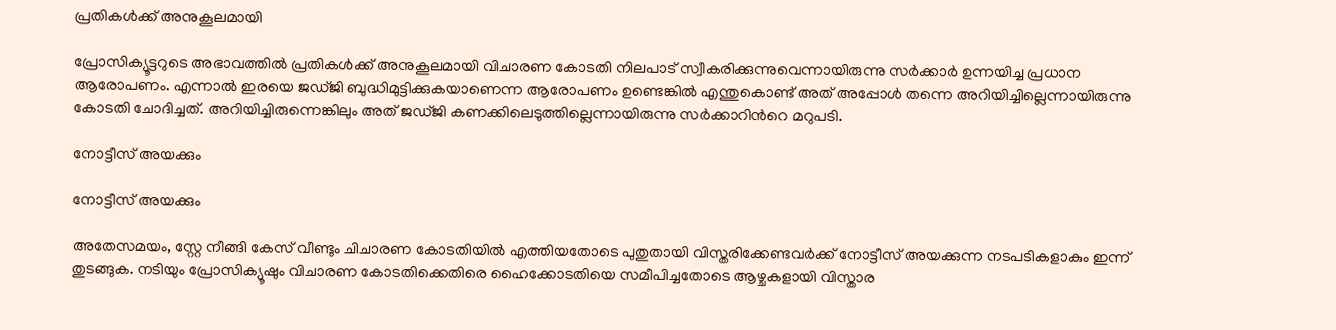പ്രതികള്‍ക്ക് അനുകൂലമായി

പ്രോസിക്യൂട്ടറുടെ അഭാവത്തില്‍ പ്രതികള്‍ക്ക് അനുകൂലമായി വിചാരണ കോടതി നിലപാട് സ്വീകരിക്കുന്നുവെന്നായിരുന്നു സര്‍ക്കാര്‍ ഉന്നയിച്ച പ്രധാന ആരോപണം. എന്നാല്‍ ഇരയെ ജഡ്ജി ബുദ്ധിമുട്ടിക്കുകയാണെന്ന ആരോപണം ഉണ്ടെങ്കില്‍ എന്തുകൊണ്ട് അത് അപ്പോള്‍ തന്നെ അറിയിച്ചില്ലെന്നായിരുന്നു കോടതി ചോദിച്ചത്. അറിയിച്ചിരുന്നെങ്കിലും അത് ജഡ്ജി കണക്കിലെടുത്തില്ലെന്നായിരുന്നു സര്‍ക്കാറിന്‍റെ മറുപടി.

നോട്ടീസ് അയക്കും

നോട്ടീസ് അയക്കും

അതേസമയം, സ്റ്റേ നീങ്ങി കേസ് വീണ്ടും ചിചാരണ കോടതിയില്‍ എത്തിയതോടെ പുതുതായി വിസ്തരിക്കേണ്ടവർക്ക് നോട്ടീസ് അയക്കുന്ന നടപടികളാകും ഇന്ന് തുടങ്ങുക. നടിയും പ്രോസിക്യൂഷും വിചാരണ കോടതിക്കെതിരെ ഹൈക്കോടതിയെ സമീപിച്ചതോടെ ആഴ്ചകളായി വിസ്താര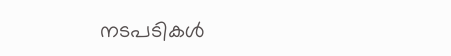നടപടികൾ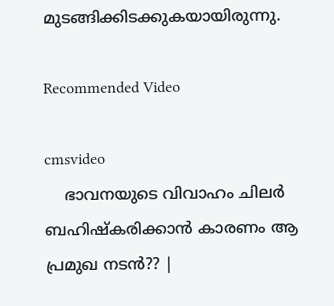മുടങ്ങിക്കിടക്കുകയായിരുന്നു.

Recommended Video

cmsvideo
    ഭാവനയുടെ വിവാഹം ചിലർ ബഹിഷ്കരിക്കാൻ കാരണം ആ പ്രമുഖ നടൻ?? |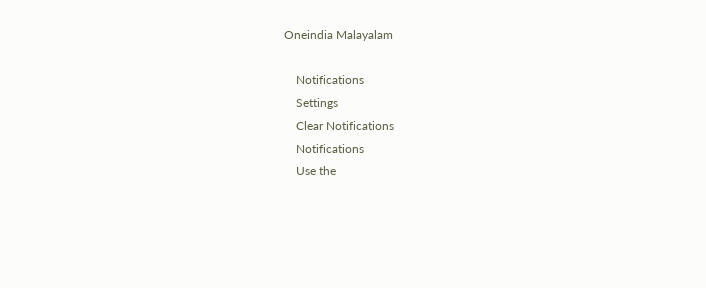Oneindia Malayalam

    Notifications
    Settings
    Clear Notifications
    Notifications
    Use the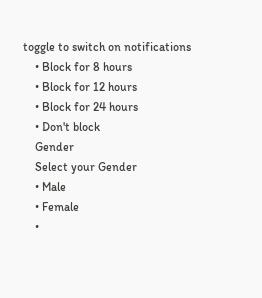toggle to switch on notifications
    • Block for 8 hours
    • Block for 12 hours
    • Block for 24 hours
    • Don't block
    Gender
    Select your Gender
    • Male
    • Female
    •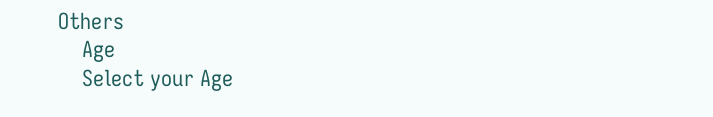Others
    Age
    Select your Age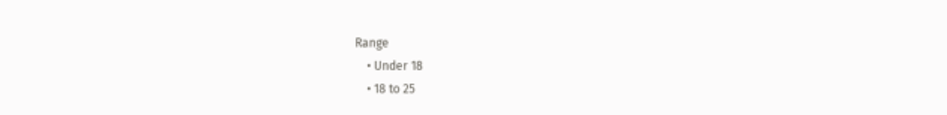Range
    • Under 18
    • 18 to 25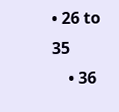• 26 to 35
    • 36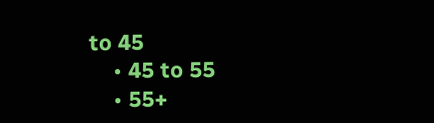to 45
    • 45 to 55
    • 55+